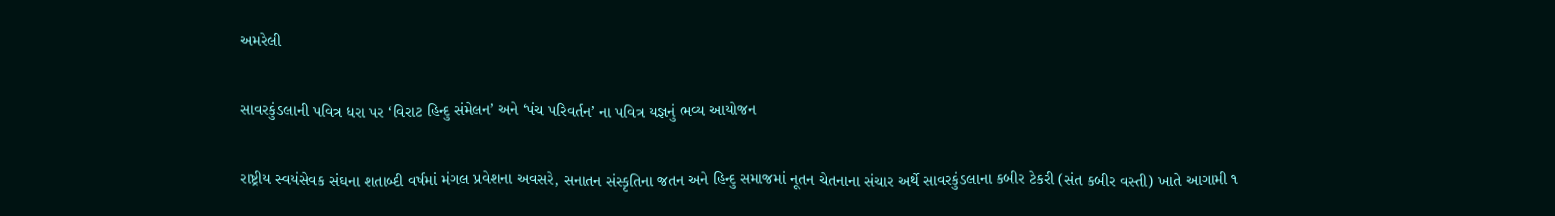અમરેલી

સાવરકુંડલાની પવિત્ર ધરા પર ‘વિરાટ હિન્દુ સંમેલન’ અને ‘પંચ પરિવર્તન’ ના પવિત્ર યજ્ઞનું ભવ્ય આયોજન

રાષ્ટ્રીય સ્વયંસેવક સંઘના શતાબ્દી વર્ષમાં મંગલ પ્રવેશના અવસરે, સનાતન સંસ્કૃતિના જતન અને હિન્દુ સમાજમાં નૂતન ચેતનાના સંચાર અર્થે સાવરકુંડલાના કબીર ટેકરી (સંત કબીર વસ્તી) ખાતે આગામી ૧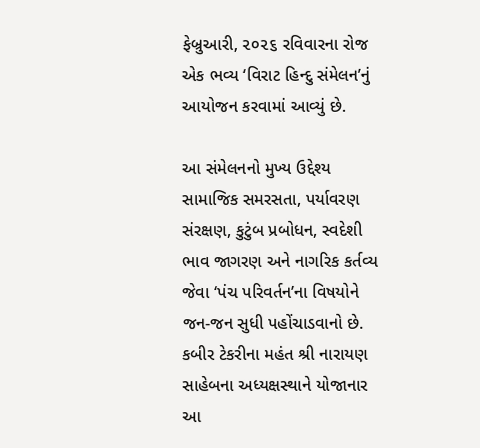ફેબ્રુઆરી, ૨૦૨૬ રવિવારના રોજ એક ભવ્ય ‘વિરાટ હિન્દુ સંમેલન’નું આયોજન કરવામાં આવ્યું છે.

આ સંમેલનનો મુખ્ય ઉદ્દેશ્ય સામાજિક સમરસતા, પર્યાવરણ સંરક્ષણ, કુટુંબ પ્રબોધન, સ્વદેશી ભાવ જાગરણ અને નાગરિક કર્તવ્ય જેવા ‘પંચ પરિવર્તન’ના વિષયોને જન-જન સુધી પહોંચાડવાનો છે. કબીર ટેકરીના મહંત શ્રી નારાયણ સાહેબના અધ્યક્ષસ્થાને યોજાનાર આ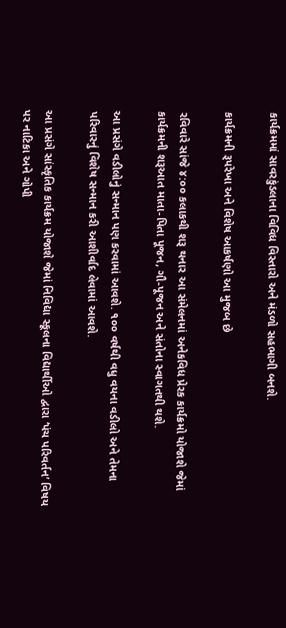કાર્યક્રમમાં સાવરકુંડલાના વિવિધ વિસ્તારો અને મંડળો સહભાગી બનશે.

કાર્યક્રમની રૂપરેખા અને વિશેષ આકર્ષણો આ મુજબ છે

રવિવારે સાંજે ૪:૦૦ કલાકથી શરૂ થનાર આ સંમેલનમાં અનેકવિધ પ્રેરક કાર્યક્રમો યોજાશે જેમાં  કાર્યક્રમની શરૂઆત માતા-પિતા પૂજન, ગૌ-પૂજન અને સંતોના સ્વાગતથી થશે.

આ પ્રસંગે વડીલોનું સન્માન પણ કરવામાં આવશે. ૧૦૦ વર્ષથી વધુ વયના વડીલો અને તેમના પરિવારનું વિશેષ સન્માન કરી આશીર્વાદ લેવામાં આવશે.

આ પ્રસંગે સાંસ્કૃતિક કાર્યક્રમ યોજાશે જેમાં નિવિદ્યા સ્કૂલના વિદ્યાર્થીઓ દ્વારા ‘પંચ પરિવર્તન’ વિષય પર નાટિકા અને ગોપી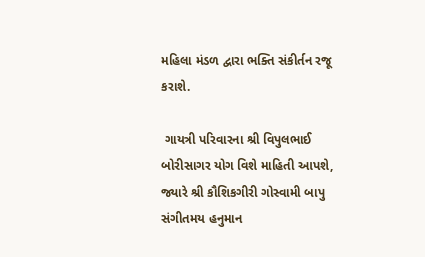મહિલા મંડળ દ્વારા ભક્તિ સંકીર્તન રજૂ કરાશે.

 ગાયત્રી પરિવારના શ્રી વિપુલભાઈ બોરીસાગર યોગ વિશે માહિતી આપશે, જ્યારે શ્રી કૌશિકગીરી ગોસ્વામી બાપુ સંગીતમય હનુમાન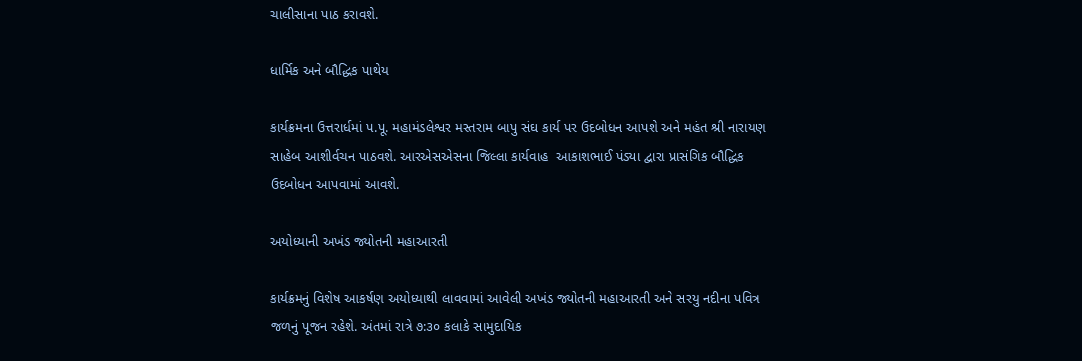ચાલીસાના પાઠ કરાવશે.

ધાર્મિક અને બૌદ્ધિક પાથેય

કાર્યક્રમના ઉત્તરાર્ધમાં પ.પૂ. મહામંડલેશ્વર મસ્તરામ બાપુ સંઘ કાર્ય પર ઉદબોધન આપશે અને મહંત શ્રી નારાયણ સાહેબ આશીર્વચન પાઠવશે. આરએસએસના જિલ્લા કાર્યવાહ  આકાશભાઈ પંડ્યા દ્વારા પ્રાસંગિક બૌદ્ધિક ઉદબોધન આપવામાં આવશે.

અયોધ્યાની અખંડ જ્યોતની મહાઆરતી

કાર્યક્રમનું વિશેષ આકર્ષણ અયોધ્યાથી લાવવામાં આવેલી અખંડ જ્યોતની મહાઆરતી અને સરયુ નદીના પવિત્ર જળનું પૂજન રહેશે. અંતમાં રાત્રે ૭:૩૦ કલાકે સામુદાયિક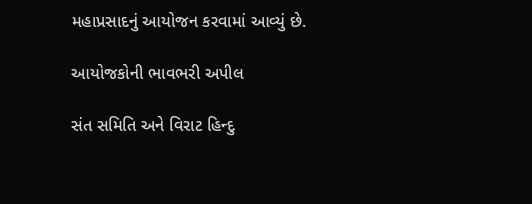મહાપ્રસાદનું આયોજન કરવામાં આવ્યું છે.

આયોજકોની ભાવભરી અપીલ

સંત સમિતિ અને વિરાટ હિન્દુ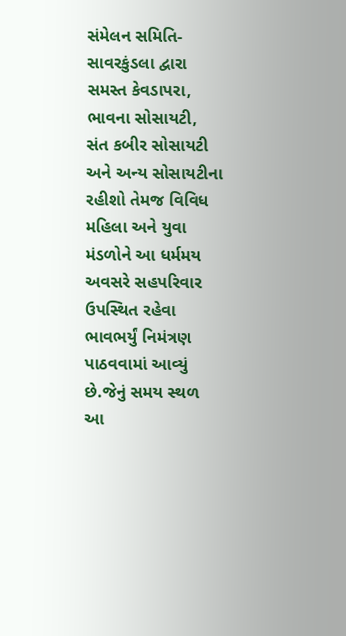સંમેલન સમિતિ-સાવરકુંડલા દ્વારા સમસ્ત કેવડાપરા, ભાવના સોસાયટી, સંત કબીર સોસાયટી અને અન્ય સોસાયટીના રહીશો તેમજ વિવિધ મહિલા અને યુવા મંડળોને આ ધર્મમય અવસરે સહપરિવાર ઉપસ્થિત રહેવા ભાવભર્યું નિમંત્રણ પાઠવવામાં આવ્યું છે.જેનું સમય સ્થળ આ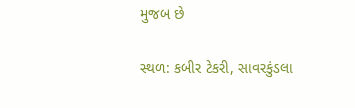મુજબ છે

સ્થળ: કબીર ટેકરી, સાવરકુંડલા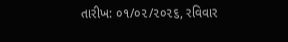તારીખ: ૦૧/૦૨/૨૦૨૬, રવિવાર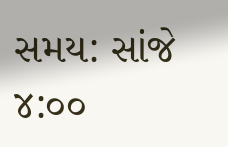સમય: સાંજે ૪:૦૦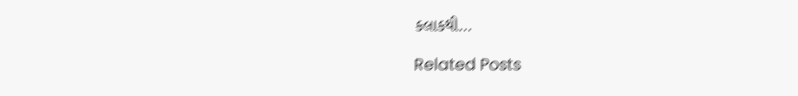કલાકથી…

Related Posts